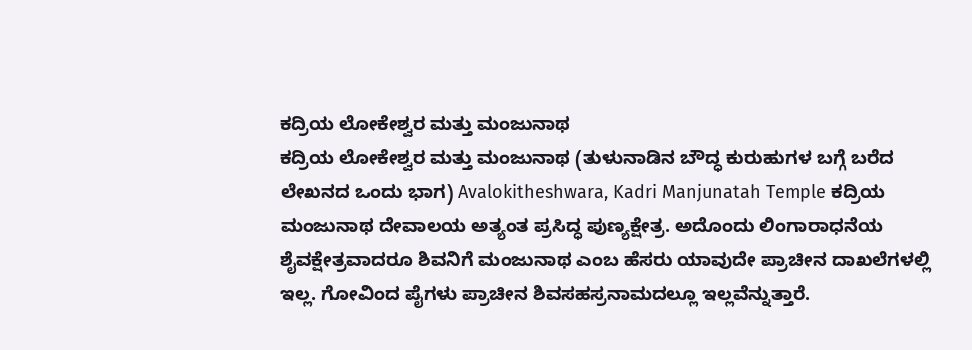ಕದ್ರಿಯ ಲೋಕೇಶ್ವರ ಮತ್ತು ಮಂಜುನಾಥ
ಕದ್ರಿಯ ಲೋಕೇಶ್ವರ ಮತ್ತು ಮಂಜುನಾಥ (ತುಳುನಾಡಿನ ಬೌದ್ಧ ಕುರುಹುಗಳ ಬಗ್ಗೆ ಬರೆದ ಲೇಖನದ ಒಂದು ಭಾಗ) Avalokitheshwara, Kadri Manjunatah Temple ಕದ್ರಿಯ ಮಂಜುನಾಥ ದೇವಾಲಯ ಅತ್ಯಂತ ಪ್ರಸಿದ್ಧ ಪುಣ್ಯಕ್ಷೇತ್ರ. ಅದೊಂದು ಲಿಂಗಾರಾಧನೆಯ ಶೈವಕ್ಷೇತ್ರವಾದರೂ ಶಿವನಿಗೆ ಮಂಜುನಾಥ ಎಂಬ ಹೆಸರು ಯಾವುದೇ ಪ್ರಾಚೀನ ದಾಖಲೆಗಳಲ್ಲಿ ಇಲ್ಲ. ಗೋವಿಂದ ಪೈಗಳು ಪ್ರಾಚೀನ ಶಿವಸಹಸ್ರನಾಮದಲ್ಲೂ ಇಲ್ಲವೆನ್ನುತ್ತಾರೆ.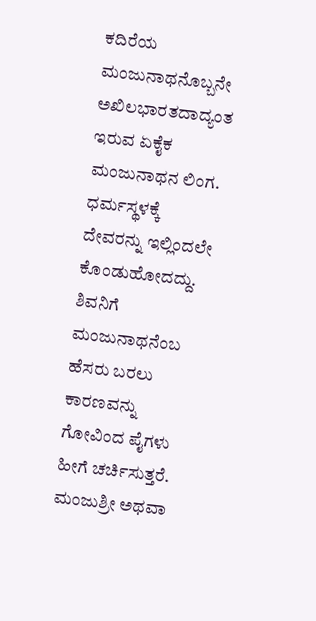ಕದಿರೆಯ ಮಂಜುನಾಥನೊಬ್ಬನೇ ಅಖಿಲಭಾರತದಾದ್ಯಂತ ಇರುವ ಏಕೈಕ ಮಂಜುನಾಥನ ಲಿಂಗ. ಧರ್ಮಸ್ಥಳಕ್ಕೆ ದೇವರನ್ನು ಇಲ್ಲಿಂದಲೇ ಕೊಂಡುಹೋದದ್ದು. ಶಿವನಿಗೆ ಮಂಜುನಾಥನೆಂಬ ಹೆಸರು ಬರಲು ಕಾರಣವನ್ನು ಗೋವಿಂದ ಪೈಗಳು ಹೀಗೆ ಚರ್ಚಿಸುತ್ತರೆ. ಮಂಜುಶ್ರೀ ಅಥವಾ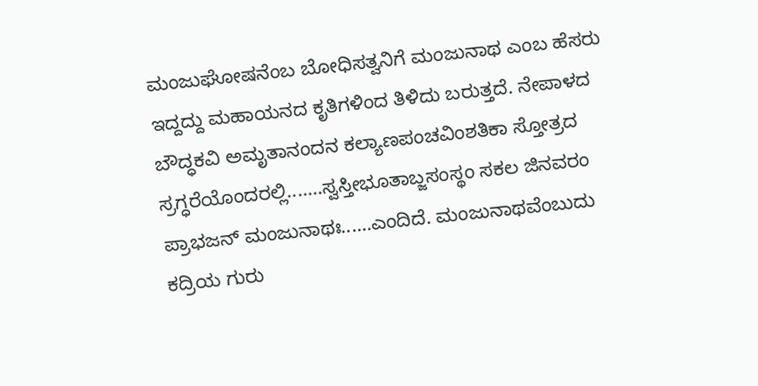ಮಂಜುಘೋಷನೆಂಬ ಬೋಧಿಸತ್ವನಿಗೆ ಮಂಜುನಾಥ ಎಂಬ ಹೆಸರು ಇದ್ದದ್ದು ಮಹಾಯನದ ಕೃತಿಗಳಿಂದ ತಿಳಿದು ಬರುತ್ತದೆ. ನೇಪಾಳದ ಬೌದ್ಧಕವಿ ಅಮೃತಾನಂದನ ಕಲ್ಯಾಣಪಂಚವಿಂಶತಿಕಾ ಸ್ತೋತ್ರದ ಸ್ರಗ್ಧರೆಯೊಂದರಲ್ಲಿ.......ಸ್ವಸ್ತೀಭೂತಾಬ್ಜಸಂಸ್ಥಂ ಸಕಲ ಜಿನವರಂ ಪ್ರಾಭಜನ್ ಮಂಜುನಾಥಃ......ಎಂದಿದೆ. ಮಂಜುನಾಥವೆಂಬುದು ಕದ್ರಿಯ ಗುರು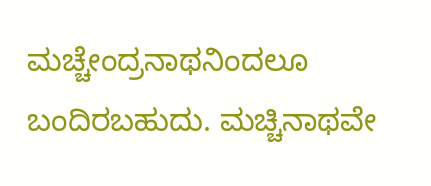ಮಚ್ಚೇಂದ್ರನಾಥನಿಂದಲೂ ಬಂದಿರಬಹುದು. ಮಚ್ಚಿನಾಥವೇ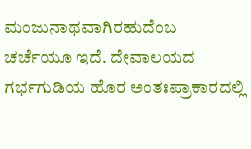ಮಂಜುನಾಥವಾಗಿರಹುದೆಂಬ ಚರ್ಚೆಯೂ ಇದೆ. ದೇವಾಲಯದ ಗರ್ಭಗುಡಿಯ ಹೊರ ಅಂತಃಪ್ರಾಕಾರದಲ್ಲಿ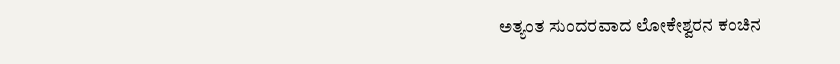ಅತ್ಯಂತ ಸುಂದರವಾದ ಲೋಕೇಶ್ವರನ ಕಂಚಿನ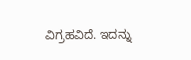ವಿಗ್ರಹವಿದೆ. ಇದನ್ನು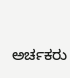ಅರ್ಚಕರು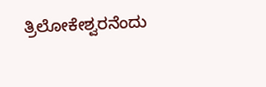ತ್ರಿಲೋಕೇಶ್ವರನೆಂದು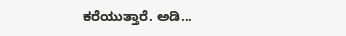ಕರೆಯುತ್ತಾರೆ. ಅಡಿ...